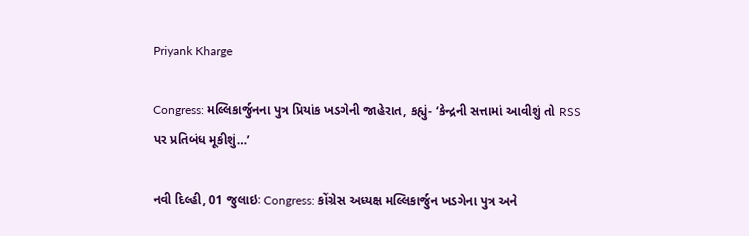Priyank Kharge

Congress: મલ્લિકાર્જુનના પુત્ર પ્રિયાંક ખડગેની જાહેરાત, કહ્યું- ‘કેન્દ્રની સત્તામાં આવીશું તો RSS પર પ્રતિબંધ મૂકીશું…’

નવી દિલ્હી, 01 જુલાઇઃ Congress: કોંગ્રેસ અધ્યક્ષ મલ્લિકાર્જુન ખડગેના પુત્ર અને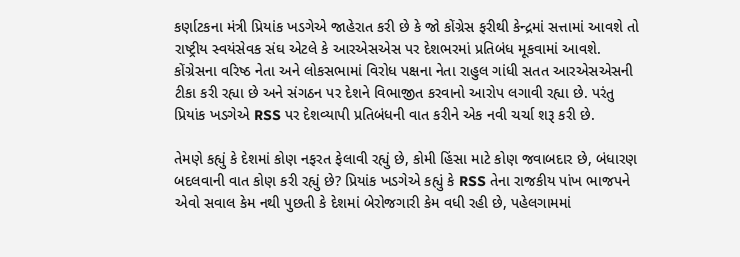કર્ણાટકના મંત્રી પ્રિયાંક ખડગેએ જાહેરાત કરી છે કે જો કોંગ્રેસ ફરીથી કેન્દ્રમાં સત્તામાં આવશે તો રાષ્ટ્રીય સ્વયંસેવક સંઘ એટલે કે આરએસએસ પર દેશભરમાં પ્રતિબંધ મૂકવામાં આવશે. કોંગ્રેસના વરિષ્ઠ નેતા અને લોકસભામાં વિરોધ પક્ષના નેતા રાહુલ ગાંધી સતત આરએસએસની ટીકા કરી રહ્યા છે અને સંગઠન પર દેશને વિભાજીત કરવાનો આરોપ લગાવી રહ્યા છે. પરંતુ પ્રિયાંક ખડગેએ RSS પર દેશવ્યાપી પ્રતિબંધની વાત કરીને એક નવી ચર્ચા શરૂ કરી છે.

તેમણે કહ્યું કે દેશમાં કોણ નફરત ફેલાવી રહ્યું છે, કોમી હિંસા માટે કોણ જવાબદાર છે, બંધારણ બદલવાની વાત કોણ કરી રહ્યું છે? પ્રિયાંક ખડગેએ કહ્યું કે RSS તેના રાજકીય પાંખ ભાજપને એવો સવાલ કેમ નથી પુછતી કે દેશમાં બેરોજગારી કેમ વધી રહી છે, પહેલગામમાં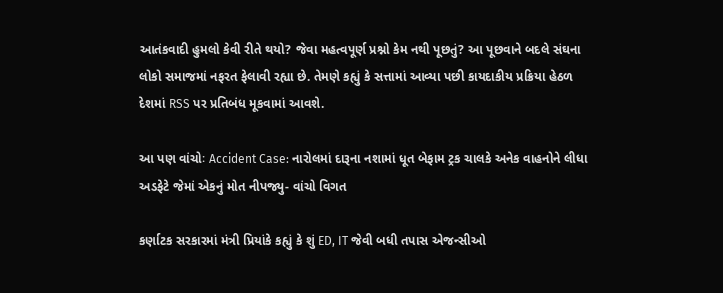આતંકવાદી હુમલો કેવી રીતે થયો? જેવા મહત્વપૂર્ણ પ્રશ્નો કેમ નથી પૂછતું? આ પૂછવાને બદલે સંઘના લોકો સમાજમાં નફરત ફેલાવી રહ્યા છે. તેમણે કહ્યું કે સત્તામાં આવ્યા પછી કાયદાકીય પ્રક્રિયા હેઠળ દેશમાં RSS પર પ્રતિબંધ મૂકવામાં આવશે.

આ પણ વાંચોઃ Accident Case: નારોલમાં દારૂના નશામાં ધૂત બેફામ ટ્રક ચાલકે અનેક વાહનોને લીધા અડફેટે જેમાં એકનું મોત નીપજ્યુ- વાંચો વિગત

કર્ણાટક સરકારમાં મંત્રી પ્રિયાંકે કહ્યું કે શું ED, IT જેવી બધી તપાસ એજન્સીઓ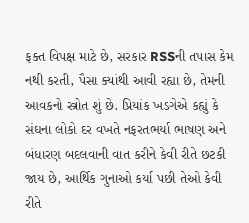ફક્ત વિપક્ષ માટે છે, સરકાર RSSની તપાસ કેમ નથી કરતી, પૈસા ક્યાંથી આવી રહ્યા છે, તેમની આવકનો સ્ત્રોત શું છે. પ્રિયાંક ખડગેએ કહ્યું કે સંઘના લોકો દર વખતે નફરતભર્યા ભાષણ અને બંધારણ બદલવાની વાત કરીને કેવી રીતે છટકી જાય છે, આર્થિક ગુનાઓ કર્યા પછી તેઓ કેવી રીતે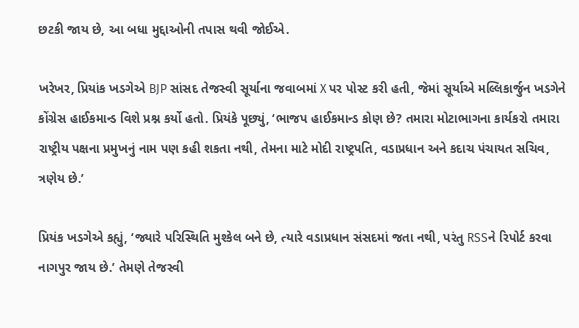છટકી જાય છે, આ બધા મુદ્દાઓની તપાસ થવી જોઈએ.

ખરેખર, પ્રિયાંક ખડગેએ BJP સાંસદ તેજસ્વી સૂર્યાના જવાબમાં X પર પોસ્ટ કરી હતી, જેમાં સૂર્યાએ મલ્લિકાર્જુન ખડગેને કોંગ્રેસ હાઈકમાન્ડ વિશે પ્રશ્ન કર્યો હતો. પ્રિયંકે પૂછ્યું, ‘ભાજપ હાઈકમાન્ડ કોણ છે? તમારા મોટાભાગના કાર્યકરો તમારા રાષ્ટ્રીય પક્ષના પ્રમુખનું નામ પણ કહી શકતા નથી, તેમના માટે મોદી રાષ્ટ્રપતિ, વડાપ્રધાન અને કદાચ પંચાયત સચિવ, ત્રણેય છે.’

પ્રિયંક ખડગેએ કહ્યું, ‘જ્યારે પરિસ્થિતિ મુશ્કેલ બને છે, ત્યારે વડાપ્રધાન સંસદમાં જતા નથી, પરંતુ RSSને રિપોર્ટ કરવા નાગપુર જાય છે.’ તેમણે તેજસ્વી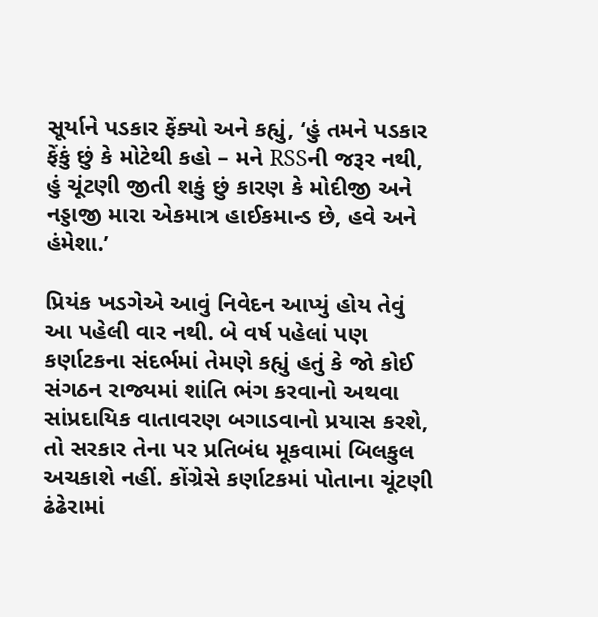સૂર્યાને પડકાર ફેંક્યો અને કહ્યું, ‘હું તમને પડકાર ફેંકું છું કે મોટેથી કહો – મને RSSની જરૂર નથી, હું ચૂંટણી જીતી શકું છું કારણ કે મોદીજી અને નડ્ડાજી મારા એકમાત્ર હાઈકમાન્ડ છે, હવે અને હંમેશા.’

પ્રિયંક ખડગેએ આવું નિવેદન આપ્યું હોય તેવું આ પહેલી વાર નથી. બે વર્ષ પહેલાં પણ કર્ણાટકના સંદર્ભમાં તેમણે કહ્યું હતું કે જો કોઈ સંગઠન રાજ્યમાં શાંતિ ભંગ કરવાનો અથવા સાંપ્રદાયિક વાતાવરણ બગાડવાનો પ્રયાસ કરશે, તો સરકાર તેના પર પ્રતિબંધ મૂકવામાં બિલકુલ અચકાશે નહીં. કોંગ્રેસે કર્ણાટકમાં પોતાના ચૂંટણી ઢંઢેરામાં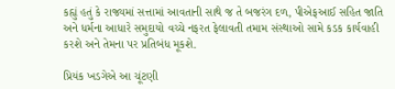કહ્યું હતું કે રાજ્યમાં સત્તામાં આવતાની સાથે જ તે બજરંગ દળ, પીએફઆઈ સહિત જાતિ અને ધર્મના આધારે સમુદાયો વચ્ચે નફરત ફેલાવતી તમામ સંસ્થાઓ સામે કડક કાર્યવાહી કરશે અને તેમના પર પ્રતિબંધ મૂકશે.

પ્રિયંક ખડગેએ આ ચૂંટણી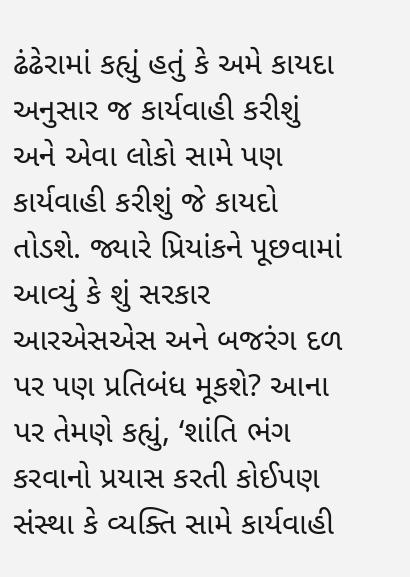ઢંઢેરામાં કહ્યું હતું કે અમે કાયદા અનુસાર જ કાર્યવાહી કરીશું અને એવા લોકો સામે પણ કાર્યવાહી કરીશું જે કાયદો તોડશે. જ્યારે પ્રિયાંકને પૂછવામાં આવ્યું કે શું સરકાર આરએસએસ અને બજરંગ દળ પર પણ પ્રતિબંધ મૂકશે? આના પર તેમણે કહ્યું, ‘શાંતિ ભંગ કરવાનો પ્રયાસ કરતી કોઈપણ સંસ્થા કે વ્યક્તિ સામે કાર્યવાહી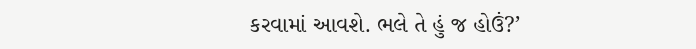કરવામાં આવશે. ભલે તે હું જ હોઉં?’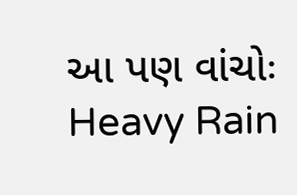આ પણ વાંચોઃ Heavy Rain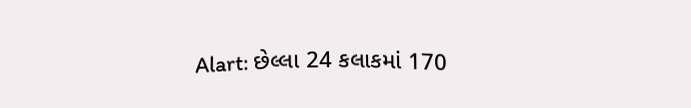Alart: છેલ્લા 24 કલાકમાં 170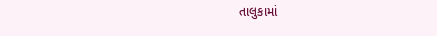તાલુકામાં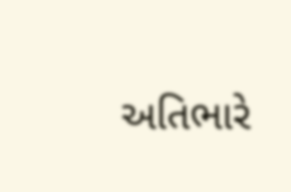અતિભારે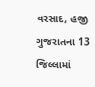વરસાદ, હજી ગુજરાતના 13 જિલ્લામાં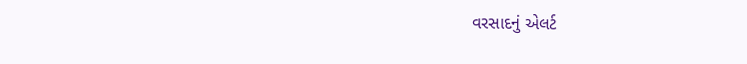વરસાદનું એલર્ટ